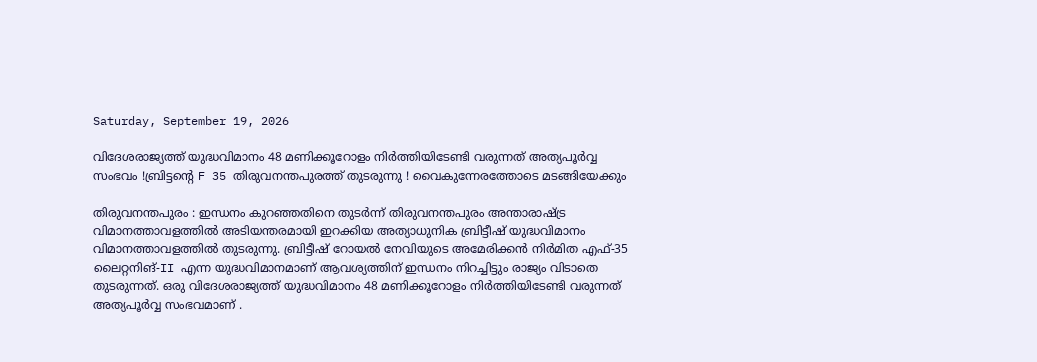Saturday, September 19, 2026

വിദേശരാജ്യത്ത് യുദ്ധവിമാനം 48 മണിക്കൂറോളം നിര്‍ത്തിയിടേണ്ടി വരുന്നത് അത്യപൂർവ്വ സംഭവം !ബ്രിട്ടന്റെ F 35 തിരുവനന്തപുരത്ത് തുടരുന്നു ! വൈകുന്നേരത്തോടെ മടങ്ങിയേക്കും

തിരുവനന്തപുരം : ഇന്ധനം കുറഞ്ഞതിനെ തുടര്‍ന്ന് തിരുവനന്തപുരം അന്താരാഷ്ട്ര വിമാനത്താവളത്തില്‍ അടിയന്തരമായി ഇറക്കിയ അത്യാധുനിക ബ്രിട്ടീഷ് യുദ്ധവിമാനം വിമാനത്താവളത്തിൽ തുടരുന്നു. ബ്രിട്ടീഷ് റോയല്‍ നേവിയുടെ അമേരിക്കൻ നിര്‍മിത എഫ്-35 ലൈറ്റനിങ്-II എന്ന യുദ്ധവിമാനമാണ് ആവശ്യത്തിന് ഇന്ധനം നിറച്ചിട്ടും രാജ്യം വിടാതെ തുടരുന്നത്. ഒരു വിദേശരാജ്യത്ത് യുദ്ധവിമാനം 48 മണിക്കൂറോളം നിര്‍ത്തിയിടേണ്ടി വരുന്നത് അത്യപൂർവ്വ സംഭവമാണ് .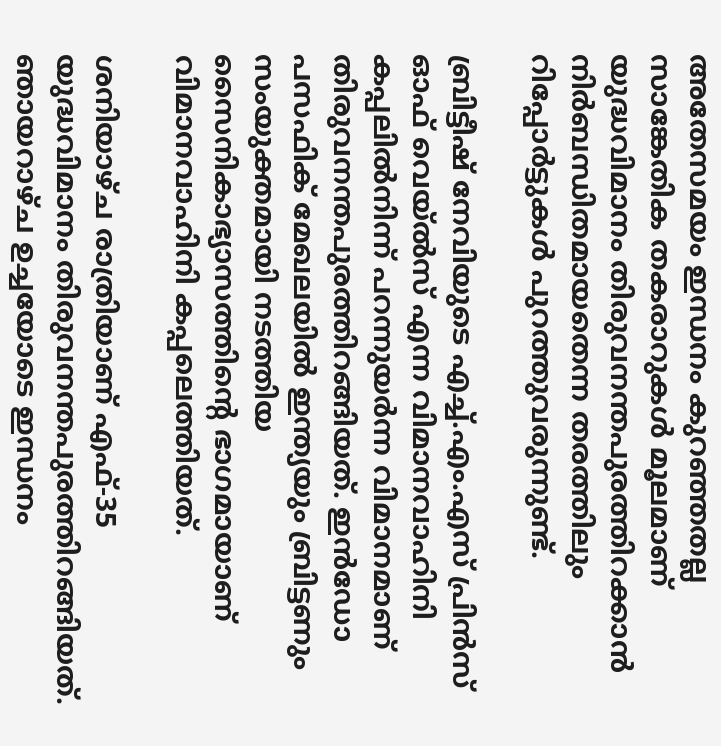അതേസമയം ഇന്ധനം കുറഞ്ഞതല്ല സാങ്കേതിക തകരാറുകള്‍ മൂലമാണ് യുദ്ധവിമാനം തിരുവനന്തപുരത്തിറക്കാന്‍ നിര്‍ബന്ധിതമായതെന്ന തരത്തിലും റിപ്പോര്‍ട്ടുകള്‍ പുറത്തുവരുന്നുണ്ട്.

ബ്രിട്ടീഷ് നേവിയുടെ എച്ച്.എം.എസ് പ്രിന്‍സ് ഓഫ് വെയ്ല്‍സ് എന്ന വിമാനവാഹിനി കപ്പലില്‍നിന്ന് പറന്നുയര്‍ന്ന വിമാനമാണ് തിരുവനന്തപുരത്തിറങ്ങിയത്. ഇന്‍ഡോ പസഫിക് മേഖലയില്‍ ഇന്ത്യയും ബ്രിട്ടണും സംയുക്തമായി നടത്തിയ സൈനികാഭ്യാസത്തിന്റെ ഭാഗമായാണ് വിമാനവാഹിനി കപ്പലെത്തിയത്.

ശനിയാഴ്ച രാത്രിയാണ് എഫ്-35 യുദ്ധവിമാനം തിരുവനന്തപുരത്തിറങ്ങിയത്. ഞായറാഴ്ച ഉച്ചയോടെ ഇന്ധനം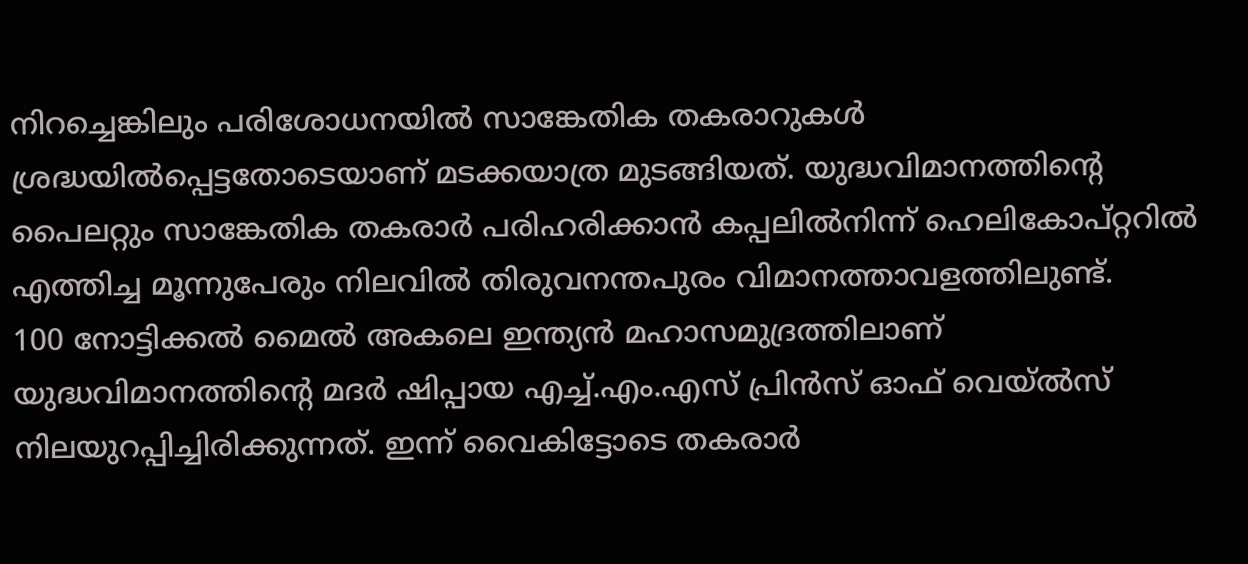നിറച്ചെങ്കിലും പരിശോധനയില്‍ സാങ്കേതിക തകരാറുകള്‍ ശ്രദ്ധയില്‍പ്പെട്ടതോടെയാണ് മടക്കയാത്ര മുടങ്ങിയത്. യുദ്ധവിമാനത്തിന്റെ പൈലറ്റും സാങ്കേതിക തകരാര്‍ പരിഹരിക്കാന്‍ കപ്പലില്‍നിന്ന് ഹെലികോപ്റ്ററില്‍ എത്തിച്ച മൂന്നുപേരും നിലവില്‍ തിരുവനന്തപുരം വിമാനത്താവളത്തിലുണ്ട്.
100 നോട്ടിക്കല്‍ മൈല്‍ അകലെ ഇന്ത്യന്‍ മഹാസമുദ്രത്തിലാണ് യുദ്ധവിമാനത്തിന്റെ മദര്‍ ഷിപ്പായ എച്ച്.എം.എസ് പ്രിന്‍സ് ഓഫ് വെയ്ല്‍സ് നിലയുറപ്പിച്ചിരിക്കുന്നത്. ഇന്ന് വൈകിട്ടോടെ തകരാര്‍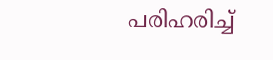പരിഹരിച്ച്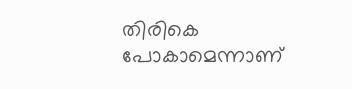തിരികെ പോകാമെന്നാണ്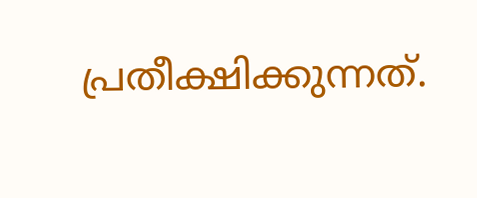പ്രതീക്ഷിക്കുന്നത്.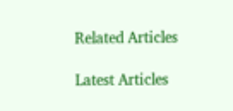Related Articles

Latest Articles